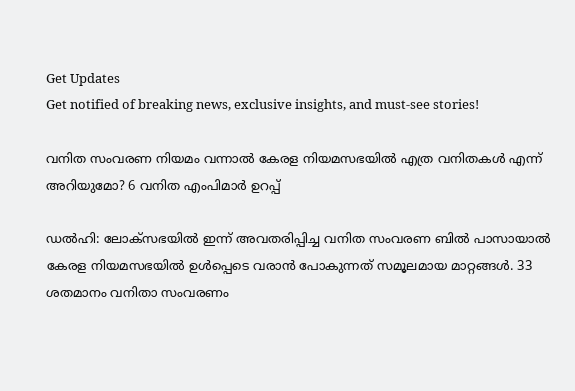Get Updates
Get notified of breaking news, exclusive insights, and must-see stories!

വനിത സംവരണ നിയമം വന്നാല്‍ കേരള നിയമസഭയില്‍ എത്ര വനിതകള്‍ എന്ന് അറിയുമോ? 6 വനിത എംപിമാർ ഉറപ്പ്

ഡല്‍ഹി: ലോക്സഭയില്‍ ഇന്ന് അവതരിപ്പിച്ച വനിത സംവരണ ബില്‍ പാസായാല്‍ കേരള നിയമസഭയില്‍ ഉള്‍പ്പെടെ വരാന്‍ പോകുന്നത് സമൂലമായ മാറ്റങ്ങള്‍. 33 ശതമാനം വനിതാ സംവരണം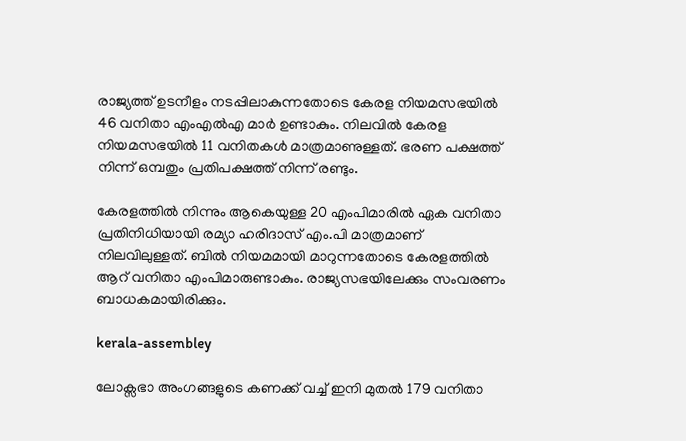രാജ്യത്ത് ഉടനീളം നടപ്പിലാകുന്നതോടെ കേരള നിയമസഭയില്‍ 46 വനിതാ എംഎല്‍എ മാര്‍ ഉണ്ടാകും. നിലവില്‍ കേരള നിയമസഭയില്‍ 11 വനിതകള്‍ മാത്രമാണുള്ളത്. ഭരണ പക്ഷത്ത് നിന്ന് ഒമ്പതും പ്രതിപക്ഷത്ത് നിന്ന് രണ്ടും.

കേരളത്തില്‍ നിന്നും ആകെയുള്ള 20 എംപിമാരില്‍ ഏക വനിതാ പ്രതിനിധിയായി രമ്യാ ഹരിദാസ് എം.പി മാത്രമാണ് നിലവിലുള്ളത്. ബില്‍ നിയമമായി മാറുന്നതോടെ കേരളത്തില്‍ ആറ് വനിതാ എംപിമാരുണ്ടാകും. രാജ്യസഭയിലേക്കും സംവരണം ബാധകമായിരിക്കും.

kerala-assembley

ലോക്സഭാ അംഗങ്ങളുടെ കണക്ക് വച്ച് ഇനി മുതല്‍ 179 വനിതാ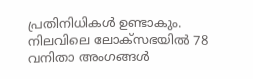പ്രതിനിധികള്‍ ഉണ്ടാകും. നിലവിലെ ലോക്‌സഭയിൽ 78 വനിതാ അംഗങ്ങൾ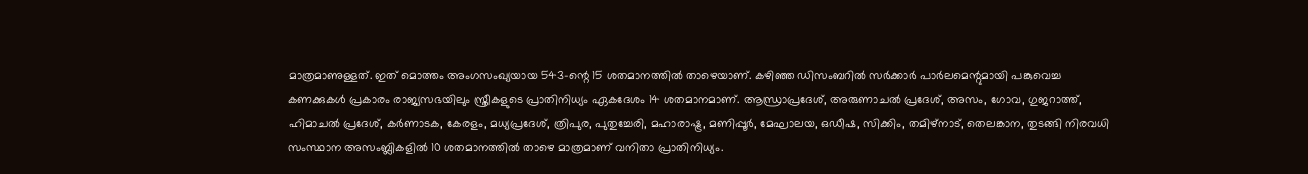മാത്രമാണുള്ളത്. ഇത് മൊത്തം അംഗസംഖ്യയായ 543-ന്റെ 15 ശതമാനത്തിൽ താഴെയാണ്. കഴിഞ്ഞ ഡിസംബറിൽ സർക്കാർ പാർലമെന്റുമായി പങ്കുവെച്ച കണക്കുകൾ പ്രകാരം രാജ്യസഭയിലും സ്ത്രീകളുടെ പ്രാതിനിധ്യം ഏകദേശം 14 ശതമാനമാണ്. ആന്ധ്രാപ്രദേശ്, അരുണാചൽ പ്രദേശ്, അസം, ഗോവ, ഗുജറാത്ത്, ഹിമാചൽ പ്രദേശ്, കർണാടക, കേരളം, മധ്യപ്രദേശ്, ത്രിപുര, പുതുച്ചേരി, മഹാരാഷ്ട്ര, മണിപ്പൂർ, മേഘാലയ, ഒഡീഷ, സിക്കിം, തമിഴ്‌നാട്, തെലങ്കാന, തുടങ്ങി നിരവധി സംസ്ഥാന അസംബ്ലികളിൽ 10 ശതമാനത്തിൽ താഴെ മാത്രമാണ് വനിതാ പ്രാതിനിധ്യം.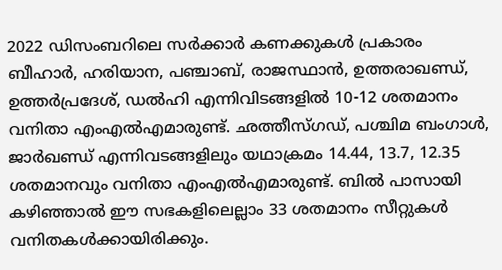2022 ഡിസംബറിലെ സർക്കാർ കണക്കുകൾ പ്രകാരം ബീഹാർ, ഹരിയാന, പഞ്ചാബ്, രാജസ്ഥാൻ, ഉത്തരാഖണ്ഡ്, ഉത്തർപ്രദേശ്, ഡൽഹി എന്നിവിടങ്ങളിൽ 10-12 ശതമാനം വനിതാ എംഎൽഎമാരുണ്ട്. ഛത്തീസ്ഗഡ്, പശ്ചിമ ബംഗാൾ, ജാർഖണ്ഡ് എന്നിവടങ്ങളിലും യഥാക്രമം 14.44, 13.7, 12.35 ശതമാനവും വനിതാ എംഎൽഎമാരുണ്ട്. ബില്‍ പാസായി കഴിഞ്ഞാല്‍ ഈ സഭകളിലെല്ലാം 33 ശതമാനം സീറ്റുകള്‍ വനിതകള്‍ക്കായിരിക്കും.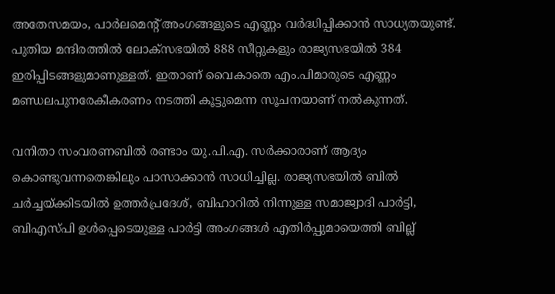അതേസമയം, പാർലമെന്റ് അംഗങ്ങളുടെ എണ്ണം വർദ്ധിപ്പിക്കാന്‍ സാധ്യതയുണ്ട്. പുതിയ മന്ദിരത്തില്‍ ലോക്‌സഭയില്‍ 888 സീറ്റുകളും രാജ്യസഭയില്‍ 384 ഇരിപ്പിടങ്ങളുമാണുള്ളത്. ഇതാണ് വൈകാതെ എം.പിമാരുടെ എണ്ണം മണ്ഡലപുനരേകീകരണം നടത്തി കൂട്ടുമെന്ന സൂചനയാണ് നല്‍കുന്നത്.

വനിതാ സംവരണബില്‍ രണ്ടാം യു.പി.എ. സര്‍ക്കാരാണ് ആദ്യം കൊണ്ടുവന്നതെങ്കിലും പാസാക്കാന്‍ സാധിച്ചില്ല. രാജ്യസഭയില്‍ ബില്‍ ചര്‍ച്ചയ്ക്കിടയില്‍ ഉത്തര്‍പ്രദേശ്, ബിഹാറില്‍ നിന്നുള്ള സമാജ്വാദി പാര്‍ട്ടി, ബിഎസ്പി ഉള്‍പ്പെടെയുള്ള പാര്‍ട്ടി അംഗങ്ങള്‍ എതിർപ്പുമായെത്തി ബില്ല്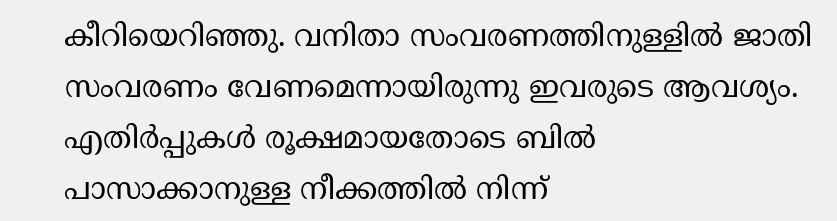കീറിയെറിഞ്ഞു. വനിതാ സംവരണത്തിനുള്ളില്‍ ജാതി സംവരണം വേണമെന്നായിരുന്നു ഇവരുടെ ആവശ്യം. എതിർപ്പുകള്‍ രൂക്ഷമായതോടെ ബില്‍ പാസാക്കാനുള്ള നീക്കത്തില്‍ നിന്ന്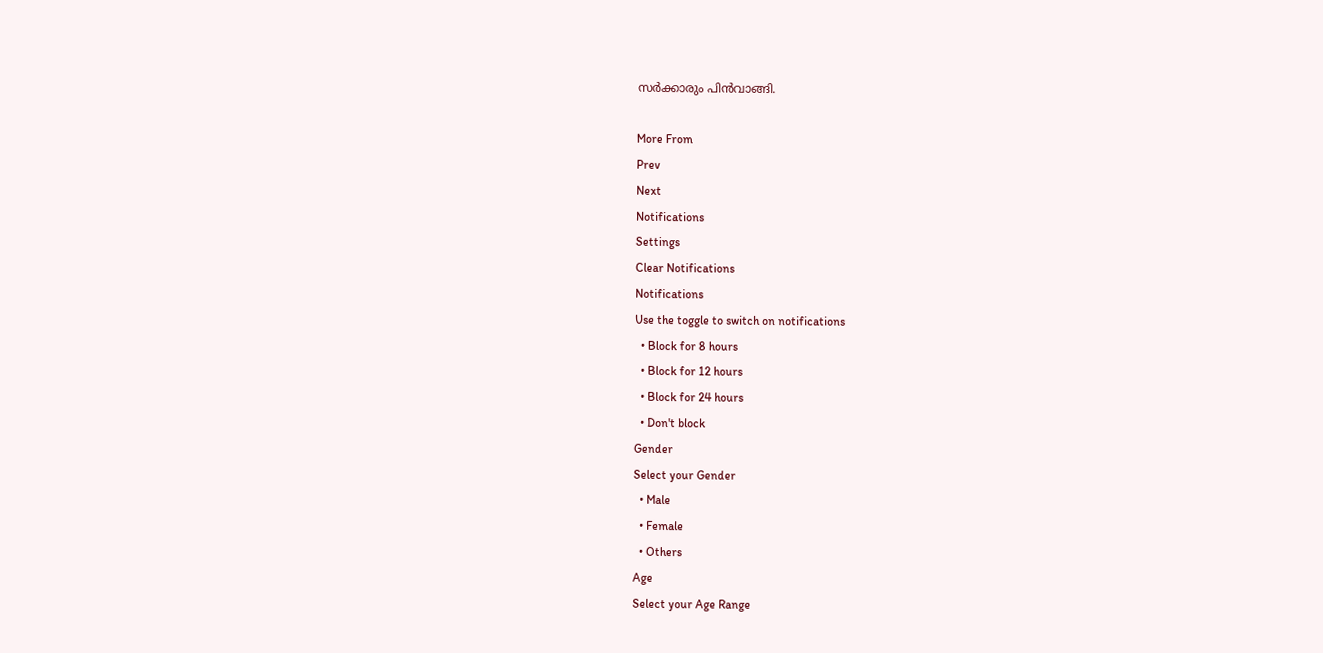സർക്കാരും പിന്‍വാങ്ങി.

More From
Prev
Next
Notifications
Settings
Clear Notifications
Notifications
Use the toggle to switch on notifications
  • Block for 8 hours
  • Block for 12 hours
  • Block for 24 hours
  • Don't block
Gender
Select your Gender
  • Male
  • Female
  • Others
Age
Select your Age Range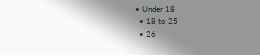• Under 18
  • 18 to 25
  • 26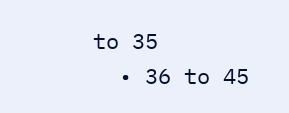to 35
  • 36 to 45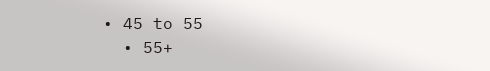• 45 to 55
  • 55+